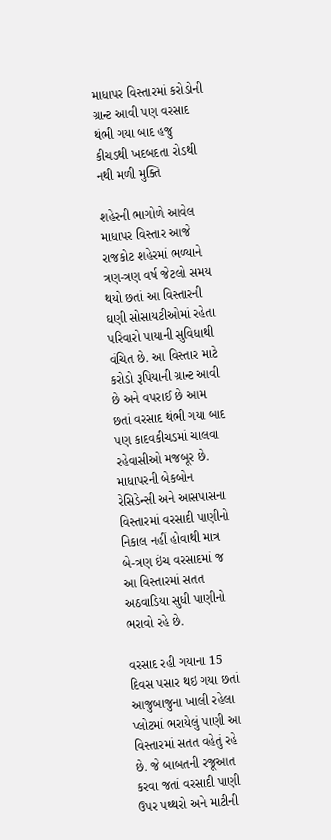માધાપર વિસ્તારમાં કરોડોની ગ્રાન્ટ આવી પણ વરસાદ થંભી ગયા બાદ હજુ કીચડથી ખદબદતા રોડથી નથી મળી મુક્તિ

શહેરની ભાગોળે આવેલ માધાપર વિસ્તાર આજે રાજકોટ શહેરમાં ભળ્યાને ત્રણ-ત્રણ વર્ષ જેટલો સમય થયો છતાં આ વિસ્તારની ઘણી સોસાયટીઓમાં રહેતા પરિવારો પાયાની સુવિધાથી વંચિત છે. આ વિસ્તાર માટે કરોડો રૂપિયાની ગ્રાન્ટ આવી છે અને વપરાઈ છે આમ છતાં વરસાદ થંભી ગયા બાદ પણ કાદવકીચડમાં ચાલવા રહેવાસીઓ મજબૂર છે. માધાપરની બેકબોન રેસિડેન્સી અને આસપાસના વિસ્તારમાં વરસાદી પાણીનો નિકાલ નહીં હોવાથી માત્ર બે-ત્રણ ઇંચ વરસાદમાં જ આ વિસ્તારમાં સતત અઠવાડિયા સુધી પાણીનો ભરાવો રહે છે.

વરસાદ રહી ગયાના 15 દિવસ પસાર થઇ ગયા છતાં આજુબાજુના ખાલી રહેલા પ્લોટમાં ભરાયેલું પાણી આ વિસ્તારમાં સતત વહેતું રહે છે. જે બાબતની રજૂઆત કરવા જતાં વરસાદી પાણી ઉપર પથ્થરો અને માટીની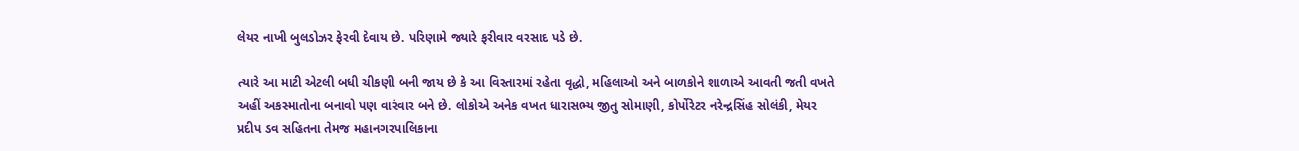લેયર નાખી બુલડોઝર ફેરવી દેવાય છે. પરિણામે જ્યારે ફરીવાર વરસાદ પડે છે.

ત્યારે આ માટી એટલી બધી ચીકણી બની જાય છે કે આ વિસ્તારમાં રહેતા વૃદ્ધો, મહિલાઓ અને બાળકોને શાળાએ આવતી જતી વખતે અહીં અકસ્માતોના બનાવો પણ વારંવાર બને છે. લોકોએ અનેક વખત ધારાસભ્ય જીતુ સોમાણી, કોર્પોરેટર નરેન્દ્રસિંહ સોલંકી, મેયર પ્રદીપ ડવ સહિતના તેમજ મહાનગરપાલિકાના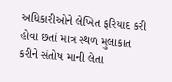અધિકારીઓને લેખિત ફરિયાદ કરી હોવા છતાં માત્ર સ્થળ મુલાકાત કરીને સંતોષ માની લેતા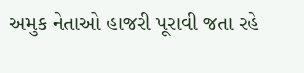અમુક નેતાઓ હાજરી પૂરાવી જતા રહે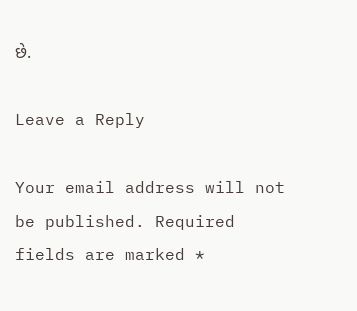છે.

Leave a Reply

Your email address will not be published. Required fields are marked *